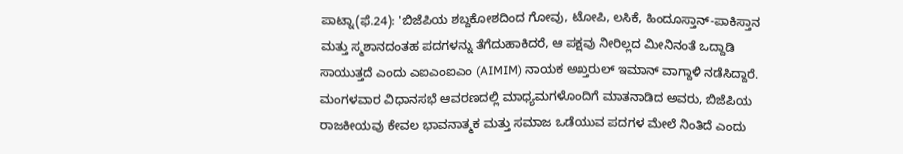ಪಾಟ್ನಾ(ಫೆ.24): 'ಬಿಜೆಪಿಯ ಶಬ್ದಕೋಶದಿಂದ ಗೋವು, ಟೋಪಿ, ಲಸಿಕೆ, ಹಿಂದೂಸ್ತಾನ್-ಪಾಕಿಸ್ತಾನ ಮತ್ತು ಸ್ಮಶಾನದಂತಹ ಪದಗಳನ್ನು ತೆಗೆದುಹಾಕಿದರೆ, ಆ ಪಕ್ಷವು ನೀರಿಲ್ಲದ ಮೀನಿನಂತೆ ಒದ್ದಾಡಿ ಸಾಯುತ್ತದೆ ಎಂದು ಎಐಎಂಐಎಂ (AIMIM) ನಾಯಕ ಅಖ್ತರುಲ್ ಇಮಾನ್ ವಾಗ್ದಾಳಿ ನಡೆಸಿದ್ದಾರೆ. ಮಂಗಳವಾರ ವಿಧಾನಸಭೆ ಆವರಣದಲ್ಲಿ ಮಾಧ್ಯಮಗಳೊಂದಿಗೆ ಮಾತನಾಡಿದ ಅವರು, ಬಿಜೆಪಿಯ ರಾಜಕೀಯವು ಕೇವಲ ಭಾವನಾತ್ಮಕ ಮತ್ತು ಸಮಾಜ ಒಡೆಯುವ ಪದಗಳ ಮೇಲೆ ನಿಂತಿದೆ ಎಂದು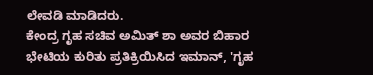ಲೇವಡಿ ಮಾಡಿದರು.
ಕೇಂದ್ರ ಗೃಹ ಸಚಿವ ಅಮಿತ್ ಶಾ ಅವರ ಬಿಹಾರ ಭೇಟಿಯ ಕುರಿತು ಪ್ರತಿಕ್ರಿಯಿಸಿದ ಇಮಾನ್, 'ಗೃಹ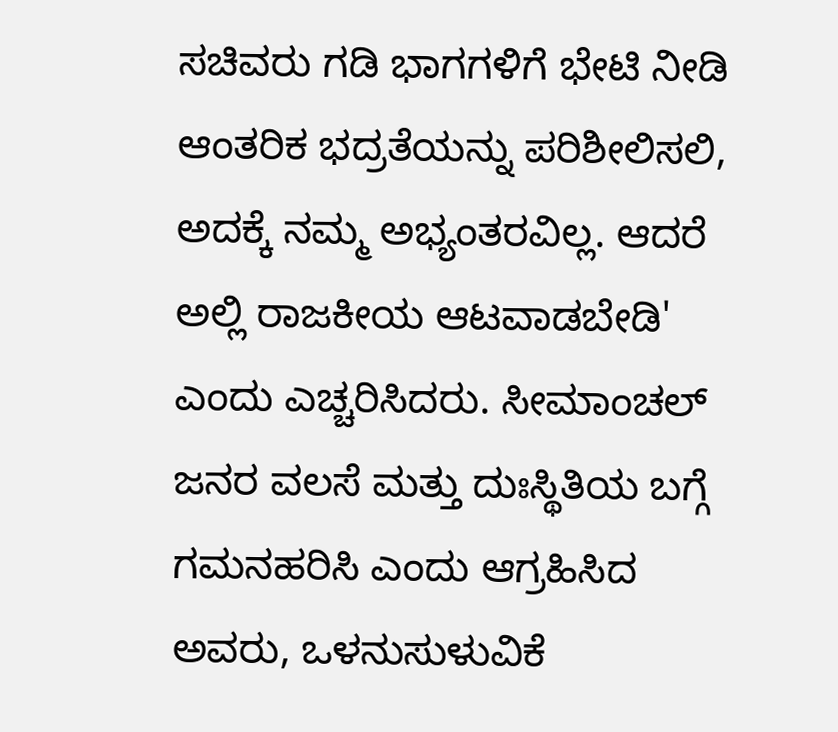ಸಚಿವರು ಗಡಿ ಭಾಗಗಳಿಗೆ ಭೇಟಿ ನೀಡಿ ಆಂತರಿಕ ಭದ್ರತೆಯನ್ನು ಪರಿಶೀಲಿಸಲಿ, ಅದಕ್ಕೆ ನಮ್ಮ ಅಭ್ಯಂತರವಿಲ್ಲ. ಆದರೆ ಅಲ್ಲಿ ರಾಜಕೀಯ ಆಟವಾಡಬೇಡಿ' ಎಂದು ಎಚ್ಚರಿಸಿದರು. ಸೀಮಾಂಚಲ್ ಜನರ ವಲಸೆ ಮತ್ತು ದುಃಸ್ಥಿತಿಯ ಬಗ್ಗೆ ಗಮನಹರಿಸಿ ಎಂದು ಆಗ್ರಹಿಸಿದ ಅವರು, ಒಳನುಸುಳುವಿಕೆ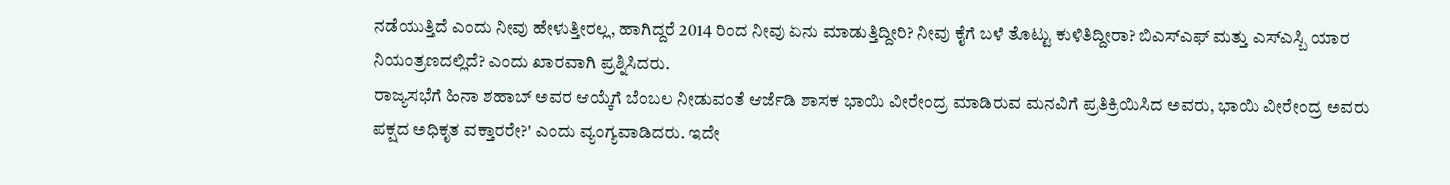ನಡೆಯುತ್ತಿದೆ ಎಂದು ನೀವು ಹೇಳುತ್ತೀರಲ್ಲ, ಹಾಗಿದ್ದರೆ 2014 ರಿಂದ ನೀವು ಏನು ಮಾಡುತ್ತಿದ್ದೀರಿ? ನೀವು ಕೈಗೆ ಬಳೆ ತೊಟ್ಟು ಕುಳಿತಿದ್ದೀರಾ? ಬಿಎಸ್ಎಫ್ ಮತ್ತು ಎಸ್ಎಸ್ಬಿ ಯಾರ ನಿಯಂತ್ರಣದಲ್ಲಿದೆ? ಎಂದು ಖಾರವಾಗಿ ಪ್ರಶ್ನಿಸಿದರು.
ರಾಜ್ಯಸಭೆಗೆ ಹಿನಾ ಶಹಾಬ್ ಅವರ ಆಯ್ಕೆಗೆ ಬೆಂಬಲ ನೀಡುವಂತೆ ಆರ್ಜೆಡಿ ಶಾಸಕ ಭಾಯಿ ವೀರೇಂದ್ರ ಮಾಡಿರುವ ಮನವಿಗೆ ಪ್ರತಿಕ್ರಿಯಿಸಿದ ಅವರು, ಭಾಯಿ ವೀರೇಂದ್ರ ಅವರು ಪಕ್ಷದ ಅಧಿಕೃತ ವಕ್ತಾರರೇ?' ಎಂದು ವ್ಯಂಗ್ಯವಾಡಿದರು. ಇದೇ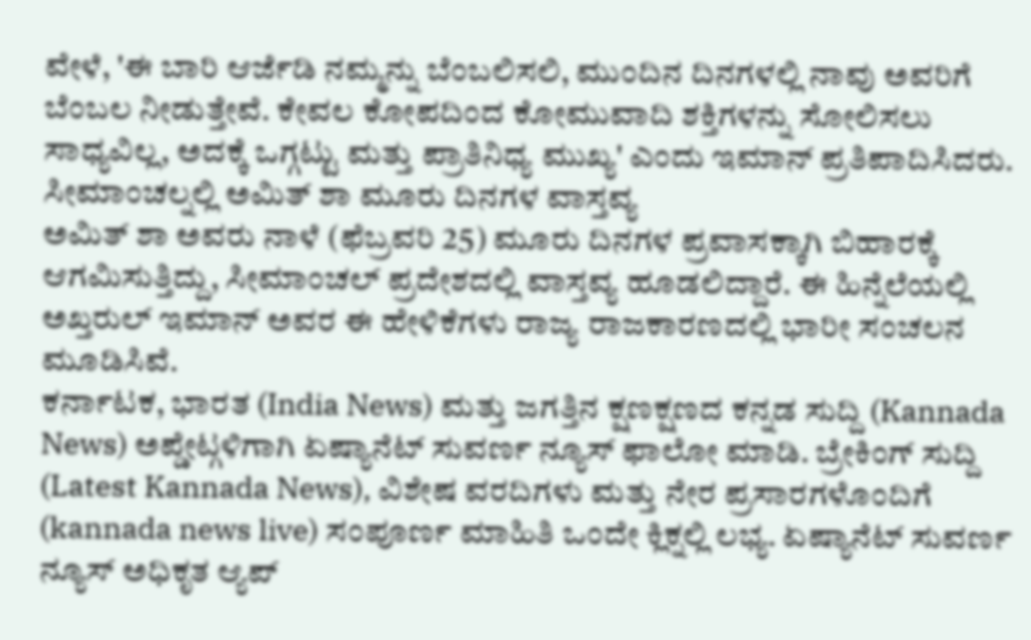ವೇಳೆ, 'ಈ ಬಾರಿ ಆರ್ಜೆಡಿ ನಮ್ಮನ್ನು ಬೆಂಬಲಿಸಲಿ, ಮುಂದಿನ ದಿನಗಳಲ್ಲಿ ನಾವು ಅವರಿಗೆ ಬೆಂಬಲ ನೀಡುತ್ತೇವೆ. ಕೇವಲ ಕೋಪದಿಂದ ಕೋಮುವಾದಿ ಶಕ್ತಿಗಳನ್ನು ಸೋಲಿಸಲು ಸಾಧ್ಯವಿಲ್ಲ, ಅದಕ್ಕೆ ಒಗ್ಗಟ್ಟು ಮತ್ತು ಪ್ರಾತಿನಿಧ್ಯ ಮುಖ್ಯ' ಎಂದು ಇಮಾನ್ ಪ್ರತಿಪಾದಿಸಿದರು.
ಸೀಮಾಂಚಲ್ನಲ್ಲಿ ಅಮಿತ್ ಶಾ ಮೂರು ದಿನಗಳ ವಾಸ್ತವ್ಯ
ಅಮಿತ್ ಶಾ ಅವರು ನಾಳೆ (ಫೆಬ್ರವರಿ 25) ಮೂರು ದಿನಗಳ ಪ್ರವಾಸಕ್ಕಾಗಿ ಬಿಹಾರಕ್ಕೆ ಆಗಮಿಸುತ್ತಿದ್ದು, ಸೀಮಾಂಚಲ್ ಪ್ರದೇಶದಲ್ಲಿ ವಾಸ್ತವ್ಯ ಹೂಡಲಿದ್ದಾರೆ. ಈ ಹಿನ್ನೆಲೆಯಲ್ಲಿ ಅಖ್ತರುಲ್ ಇಮಾನ್ ಅವರ ಈ ಹೇಳಿಕೆಗಳು ರಾಜ್ಯ ರಾಜಕಾರಣದಲ್ಲಿ ಭಾರೀ ಸಂಚಲನ ಮೂಡಿಸಿವೆ.
ಕರ್ನಾಟಕ, ಭಾರತ (India News) ಮತ್ತು ಜಗತ್ತಿನ ಕ್ಷಣಕ್ಷಣದ ಕನ್ನಡ ಸುದ್ದಿ (Kannada News) ಅಪ್ಡೇಟ್ಗಳಿಗಾಗಿ ಏಷ್ಯಾನೆಟ್ ಸುವರ್ಣ ನ್ಯೂಸ್ ಫಾಲೋ ಮಾಡಿ. ಬ್ರೇಕಿಂಗ್ ಸುದ್ದಿ (Latest Kannada News), ವಿಶೇಷ ವರದಿಗಳು ಮತ್ತು ನೇರ ಪ್ರಸಾರಗಳೊಂದಿಗೆ (kannada news live) ಸಂಪೂರ್ಣ ಮಾಹಿತಿ ಒಂದೇ ಕ್ಲಿಕ್ನಲ್ಲಿ ಲಭ್ಯ. ಏಷ್ಯಾನೆಟ್ ಸುವರ್ಣ ನ್ಯೂಸ್ ಅಧಿಕೃತ ಆ್ಯಪ್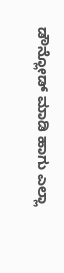ಡೌನ್ಲೋಡ್ ಮಾಡಿ ಹಾಗು ಎಲ್ಲಾ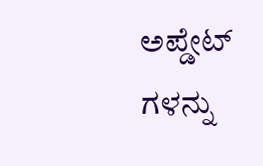ಅಪ್ಡೇಟ್ ಗಳನ್ನು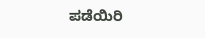ಪಡೆಯಿರಿ